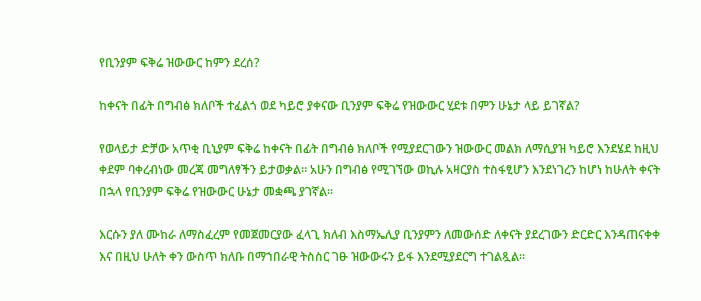የቢንያም ፍቅሬ ዝውውር ከምን ደረሰ?

ከቀናት በፊት በግብፅ ክለቦች ተፈልጎ ወደ ካይሮ ያቀናው ቢንያም ፍቅሬ የዝውውር ሂደቱ በምን ሁኔታ ላይ ይገኛል?

የወላይታ ድቻው አጥቂ ቢኒያም ፍቅሬ ከቀናት በፊት በግብፅ ክለቦች የሚያደርገውን ዝውውር መልክ ለማሲያዝ ካይሮ እንደሄደ ከዚህ ቀደም ባቀረብነው መረጃ መግለፃችን ይታወቃል። አሁን በግብፅ የሚገኘው ወኪሉ አዛርያስ ተስፋፂሆን እንደነገረን ከሆነ ከሁለት ቀናት በኋላ የቢንያም ፍቅሬ የዝውውር ሁኔታ መቋጫ ያገኛል።

እርሱን ያለ ሙከራ ለማስፈረም የመጀመርያው ፈላጊ ክለብ እስማኤሊያ ቢንያምን ለመውሰድ ለቀናት ያደረገውን ድርድር እንዳጠናቀቀ እና በዚህ ሁለት ቀን ውስጥ ክለቡ በማኀበራዊ ትስስር ገፁ ዝውውሩን ይፋ እንደሚያደርግ ተገልጿል።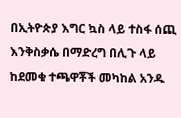በኢትዮጵያ እግር ኳስ ላይ ተስፋ ሰጪ እንቅስቃሴ በማድረግ በሊጉ ላይ ከደመቁ ተጫዋቾች መካከል አንዱ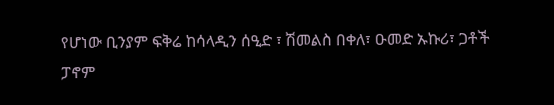የሆነው ቢንያም ፍቅሬ ከሳላዲን ሰዒድ ፣ ሽመልስ በቀለ፣ ዑመድ ኡኩሪ፣ ጋቶች ፓኖም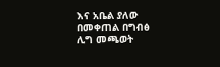እና አቤል ያለው በመቀጠል በግብፅ ሊግ መጫወት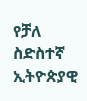የቻለ ስድስተኛ ኢትዮጵያዊ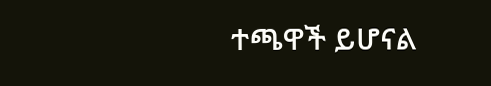ተጫዋች ይሆናል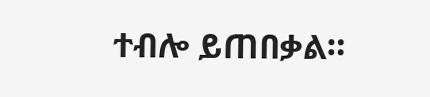ተብሎ ይጠበቃል።